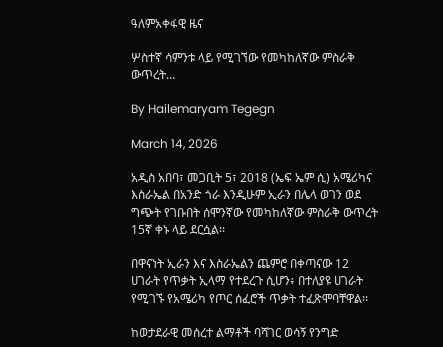ዓለምአቀፋዊ ዜና

ሦስተኛ ሳምንቱ ላይ የሚገኘው የመካከለኛው ምስራቅ ውጥረት…

By Hailemaryam Tegegn

March 14, 2026

አዲስ አበባ፣ መጋቢት 5፣ 2018 (ኤፍ ኤም ሲ) አሜሪካና እስራኤል በአንድ ጎራ እንዲሁም ኢራን በሌላ ወገን ወደ ግጭት የገቡበት ሰሞንኛው የመካከለኛው ምስራቅ ውጥረት 15ኛ ቀኑ ላይ ደርሷል፡፡

በዋናነት ኢራን እና እስራኤልን ጨምሮ በቀጣናው 12 ሀገራት የጥቃት ኢላማ የተደረጉ ሲሆን፥ በተለያዩ ሀገራት የሚገኙ የአሜሪካ የጦር ሰፈሮች ጥቃት ተፈጽሞባቸዋል፡፡

ከወታደራዊ መሰረተ ልማቶች ባሻገር ወሳኝ የንግድ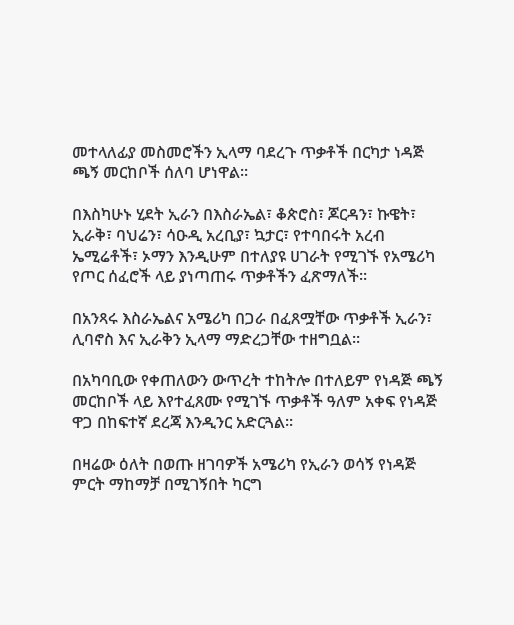መተላለፊያ መስመሮችን ኢላማ ባደረጉ ጥቃቶች በርካታ ነዳጅ ጫኝ መርከቦች ሰለባ ሆነዋል፡፡

በእስካሁኑ ሂደት ኢራን በእስራኤል፣ ቆጵሮስ፣ ጆርዳን፣ ኩዌት፣ ኢራቅ፣ ባህሬን፣ ሳዑዲ አረቢያ፣ ኳታር፣ የተባበሩት አረብ ኤሚሬቶች፣ ኦማን እንዲሁም በተለያዩ ሀገራት የሚገኙ የአሜሪካ የጦር ሰፈሮች ላይ ያነጣጠሩ ጥቃቶችን ፈጽማለች፡፡

በአንጻሩ እስራኤልና አሜሪካ በጋራ በፈጸሟቸው ጥቃቶች ኢራን፣ ሊባኖስ እና ኢራቅን ኢላማ ማድረጋቸው ተዘግቧል፡፡

በአካባቢው የቀጠለውን ውጥረት ተከትሎ በተለይም የነዳጅ ጫኝ መርከቦች ላይ እየተፈጸሙ የሚገኙ ጥቃቶች ዓለም አቀፍ የነዳጅ ዋጋ በከፍተኛ ደረጃ እንዲንር አድርጓል፡፡

በዛሬው ዕለት በወጡ ዘገባዎች አሜሪካ የኢራን ወሳኝ የነዳጅ ምርት ማከማቻ በሚገኝበት ካርግ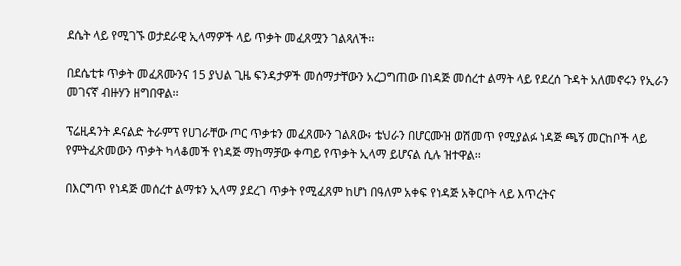ደሴት ላይ የሚገኙ ወታደራዊ ኢላማዎች ላይ ጥቃት መፈጸሟን ገልጻለች፡፡

በደሴቲቱ ጥቃት መፈጸሙንና 15 ያህል ጊዜ ፍንዳታዎች መሰማታቸውን አረጋግጠው በነዳጅ መሰረተ ልማት ላይ የደረሰ ጉዳት አለመኖሩን የኢራን መገናኛ ብዙሃን ዘግበዋል፡፡

ፕሬዚዳንት ዶናልድ ትራምፕ የሀገራቸው ጦር ጥቃቱን መፈጸሙን ገልጸው፥ ቴህራን በሆርሙዝ ወሽመጥ የሚያልፉ ነዳጅ ጫኝ መርከቦች ላይ የምትፈጽመውን ጥቃት ካላቆመች የነዳጅ ማከማቻው ቀጣይ የጥቃት ኢላማ ይሆናል ሲሉ ዝተዋል፡፡

በእርግጥ የነዳጅ መሰረተ ልማቱን ኢላማ ያደረገ ጥቃት የሚፈጸም ከሆነ በዓለም አቀፍ የነዳጅ አቅርቦት ላይ እጥረትና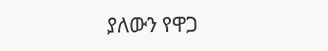ያለውን የዋጋ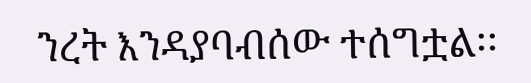ንረት እንዳያባብሰው ተሰግቷል፡፡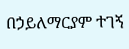በኃይለማርያም ተገኝ